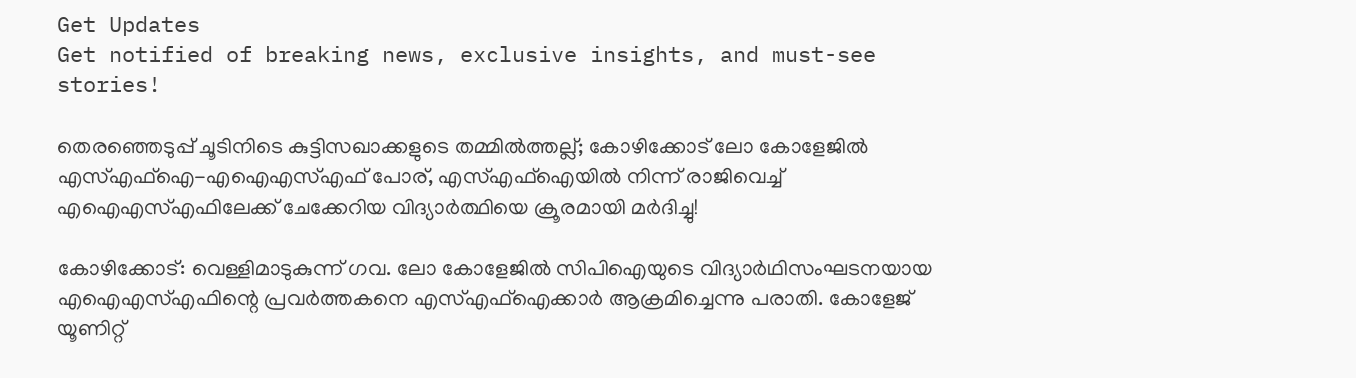Get Updates
Get notified of breaking news, exclusive insights, and must-see stories!

തെരഞ്ഞെടുപ്പ് ചൂടിനിടെ കുട്ടിസഖാക്കളുടെ തമ്മിൽത്തല്ല്; കോഴിക്കോട് ലോ കോളേജിൽ എസ്എഫ്ഐ-എഐഎസ്എഫ് പോര്, എസ്എഫ്ഐയിൽ നിന്ന് രാജിവെച്ച് എഐഎസ്എഫിലേക്ക് ചേക്കേറിയ വിദ്യാർത്ഥിയെ ക്രൂരമായി മർദിച്ചു!

കോഴിക്കോട്: വെള്ളിമാടുകുന്ന് ഗവ. ലോ കോളേജിൽ സിപിഐയുടെ വിദ്യാർഥിസംഘടനയായ എഐഎസ്എഫിന്റെ പ്രവർത്തകനെ എസ്എഫ്‌ഐക്കാർ ആക്രമിച്ചെന്നു പരാതി. കോളേജ് യൂണിറ്റ്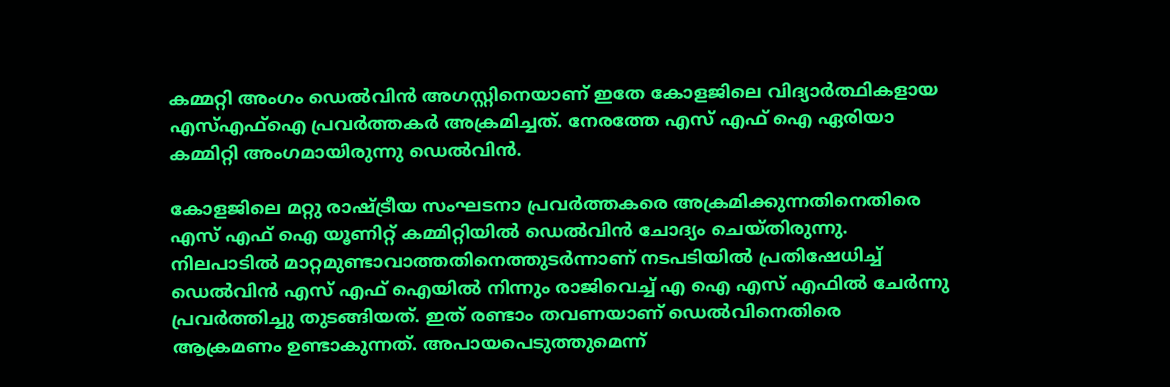കമ്മറ്റി അംഗം ഡെൽവിൻ അഗസ്റ്റിനെയാണ് ഇതേ കോളജിലെ വിദ്യാർത്ഥികളായ എസ്എഫ്‌ഐ പ്രവർത്തകർ അക്രമിച്ചത്. നേരത്തേ എസ് എഫ് ഐ ഏരിയാ കമ്മിറ്റി അംഗമായിരുന്നു ഡെൽവിൻ.

കോളജിലെ മറ്റു രാഷ്ട്രീയ സംഘടനാ പ്രവർത്തകരെ അക്രമിക്കുന്നതിനെതിരെ എസ് എഫ് ഐ യൂണിറ്റ് കമ്മിറ്റിയിൽ ഡെൽവിൻ ചോദ്യം ചെയ്തിരുന്നു. നിലപാടിൽ മാറ്റമുണ്ടാവാത്തതിനെത്തുടർന്നാണ് നടപടിയിൽ പ്രതിഷേധിച്ച് ഡെൽവിൻ എസ് എഫ് ഐയിൽ നിന്നും രാജിവെച്ച് എ ഐ എസ് എഫിൽ ചേർന്നു പ്രവർത്തിച്ചു തുടങ്ങിയത്. ഇത് രണ്ടാം തവണയാണ് ഡെൽവിനെതിരെ ആക്രമണം ഉണ്ടാകുന്നത്. അപായപെടുത്തുമെന്ന്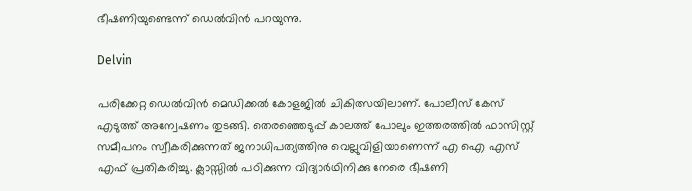ഭീഷണിയുണ്ടെന്ന് ഡെൽവിൻ പറയുന്നു.

Delvin

പരിക്കേറ്റ ഡെൽവിൻ മെഡിക്കൽ കോളജിൽ ചികിത്സയിലാണ്. പോലീസ് കേസ് എടുത്ത് അന്വേഷണം തുടങ്ങി. തെരഞ്ഞെടുപ്പ് കാലത്ത് പോലും ഇത്തരത്തിൽ ഫാസിസ്റ്റ് സമീപനം സ്വീകരിക്കുന്നത് ജനാധിപത്യത്തിനു വെല്ലുവിളിയാണെന്ന് എ ഐ എസ് എഫ് പ്രതികരിച്ചു. ക്ലാസ്സിൽ പഠിക്കുന്ന വിദ്യാർഥിനിക്കു നേരെ ഭീഷണി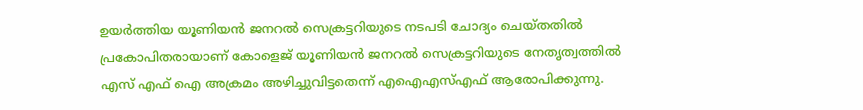ഉയർത്തിയ യൂണിയൻ ജനറൽ സെക്രട്ടറിയുടെ നടപടി ചോദ്യം ചെയ്തതിൽ പ്രകോപിതരായാണ് കോളെജ് യൂണിയൻ ജനറൽ സെക്രട്ടറിയുടെ നേതൃത്വത്തിൽ എസ് എഫ് ഐ അക്രമം അഴിച്ചുവിട്ടതെന്ന് എഐഎസ്എഫ് ആരോപിക്കുന്നു.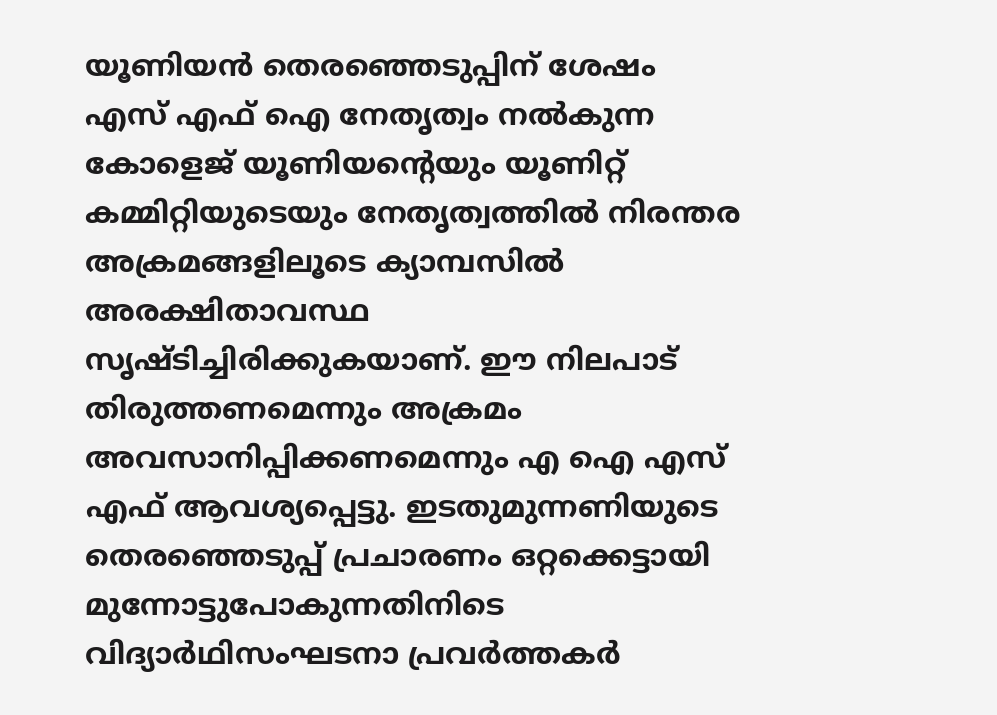യൂണിയൻ തെരഞ്ഞെടുപ്പിന് ശേഷം എസ് എഫ് ഐ നേതൃത്വം നൽകുന്ന കോളെജ് യൂണിയന്റെയും യൂണിറ്റ് കമ്മിറ്റിയുടെയും നേതൃത്വത്തിൽ നിരന്തര അക്രമങ്ങളിലൂടെ ക്യാമ്പസിൽ അരക്ഷിതാവസ്ഥ സൃഷ്ടിച്ചിരിക്കുകയാണ്. ഈ നിലപാട് തിരുത്തണമെന്നും അക്രമം അവസാനിപ്പിക്കണമെന്നും എ ഐ എസ് എഫ് ആവശ്യപ്പെട്ടു. ഇടതുമുന്നണിയുടെ തെരഞ്ഞെടുപ്പ് പ്രചാരണം ഒറ്റക്കെട്ടായി മുന്നോട്ടുപോകുന്നതിനിടെ വിദ്യാർഥിസംഘടനാ പ്രവർത്തകർ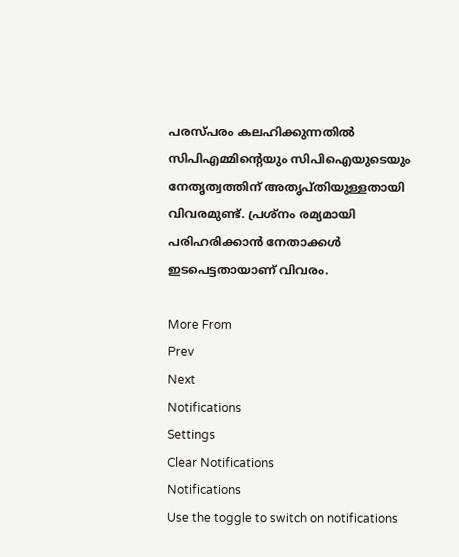പരസ്പരം കലഹിക്കുന്നതിൽ സിപിഎമ്മിന്റെയും സിപിഐയുടെയും നേതൃത്വത്തിന് അതൃപ്തിയുള്ളതായി വിവരമുണ്ട്. പ്രശ്‌നം രമ്യമായി പരിഹരിക്കാൻ നേതാക്കൾ ഇടപെട്ടതായാണ് വിവരം.

More From
Prev
Next
Notifications
Settings
Clear Notifications
Notifications
Use the toggle to switch on notifications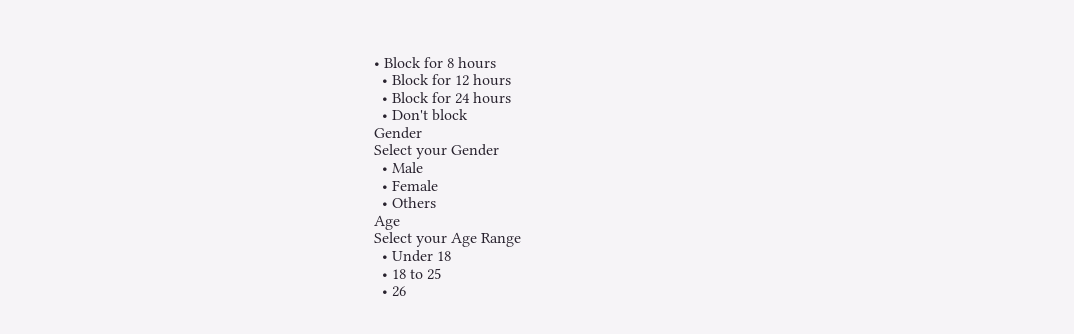• Block for 8 hours
  • Block for 12 hours
  • Block for 24 hours
  • Don't block
Gender
Select your Gender
  • Male
  • Female
  • Others
Age
Select your Age Range
  • Under 18
  • 18 to 25
  • 26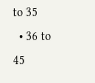to 35
  • 36 to 45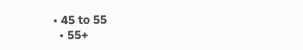• 45 to 55
  • 55+